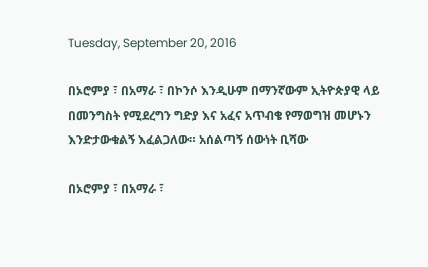Tuesday, September 20, 2016

በኦሮምያ ፣ በአማራ ፣ በኮንሶ እንዲሁም በማንኛውም ኢትዮጵያዊ ላይ በመንግስት የሚደረግን ግድያ እና አፈና አጥብቄ የማወግዝ መሆኑን እንድታውቁልኝ እፈልጋለው። አሰልጣኝ ሰውነት ቢሻው

በኦሮምያ ፣ በአማራ ፣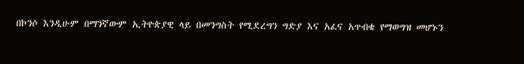በኮንሶ እንዲሁም በማንኛውም ኢትዮጵያዊ ላይ በመንግስት የሚደረግን ግድያ እና አፈና አጥብቄ የማወግዝ መሆኑን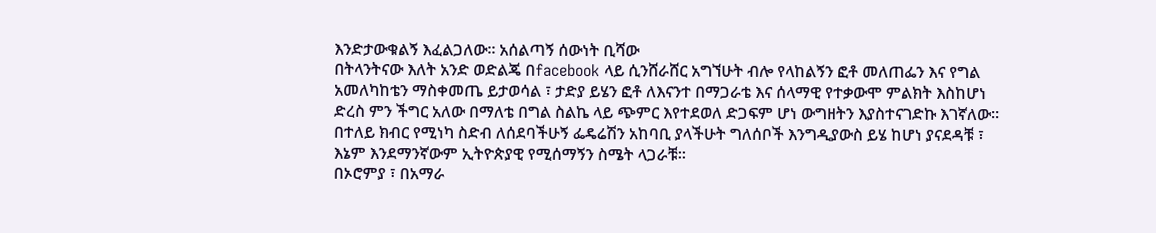እንድታውቁልኝ እፈልጋለው። አሰልጣኝ ሰውነት ቢሻው
በትላንትናው እለት አንድ ወድልጄ በfacebook ላይ ሲንሸራሸር አግኘሁት ብሎ የላከልኝን ፎቶ መለጠፌን እና የግል አመለካከቴን ማስቀመጤ ይታወሳል ፣ ታድያ ይሄን ፎቶ ለእናንተ በማጋራቴ እና ሰላማዊ የተቃውሞ ምልክት እስከሆነ ድረስ ምን ችግር አለው በማለቴ በግል ስልኬ ላይ ጭምር እየተደወለ ድጋፍም ሆነ ውግዘትን እያስተናገድኩ እገኛለው።
በተለይ ክብር የሚነካ ስድብ ለሰደባችሁኝ ፌዴሬሽን አከባቢ ያላችሁት ግለሰቦች እንግዲያውስ ይሄ ከሆነ ያናደዳቹ ፣ እኔም እንደማንኛውም ኢትዮጵያዊ የሚሰማኝን ስሜት ላጋራቹ።
በኦሮምያ ፣ በአማራ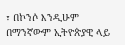፣ በኮንሶ እንዲሁም በማንኛውም ኢትዮጵያዊ ላይ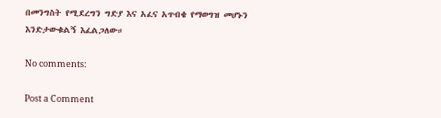በመንግስት የሚደረግን ግድያ እና አፈና አጥብቄ የማወግዝ መሆኑን እንድታውቁልኝ እፈልጋለው።

No comments:

Post a Comment